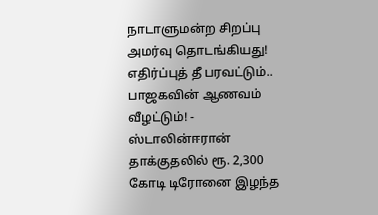நாடாளுமன்ற சிறப்பு அமர்வு தொடங்கியது! எதிர்ப்புத் தீ பரவட்டும்.. பாஜகவின் ஆணவம் வீழட்டும்! - ஸ்டாலின்ஈரான் தாக்குதலில் ரூ. 2,300 கோடி டிரோனை இழந்த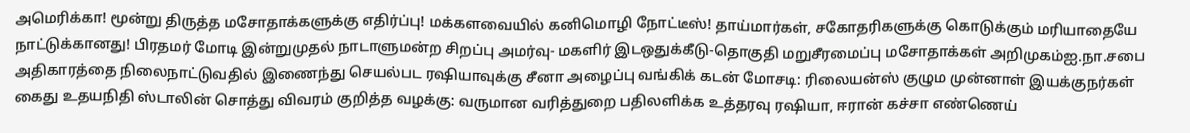அமெரிக்கா! மூன்று திருத்த மசோதாக்களுக்கு எதிர்ப்பு! மக்களவையில் கனிமொழி நோட்டீஸ்! தாய்மார்கள், சகோதரிகளுக்கு கொடுக்கும் மரியாதையே நாட்டுக்கானது! பிரதமர் மோடி இன்றுமுதல் நாடாளுமன்ற சிறப்பு அமர்வு- மகளிர் இடஒதுக்கீடு-தொகுதி மறுசீரமைப்பு மசோதாக்கள் அறிமுகம்ஐ.நா.சபை அதிகாரத்தை நிலைநாட்டுவதில் இணைந்து செயல்பட ரஷியாவுக்கு சீனா அழைப்பு வங்கிக் கடன் மோசடி: ரிலையன்ஸ் குழும முன்னாள் இயக்குநர்கள் கைது உதயநிதி ஸ்டாலின் சொத்து விவரம் குறித்த வழக்கு: வருமான வரித்துறை பதிலளிக்க உத்தரவு ரஷியா, ஈரான் கச்சா எண்ணெய்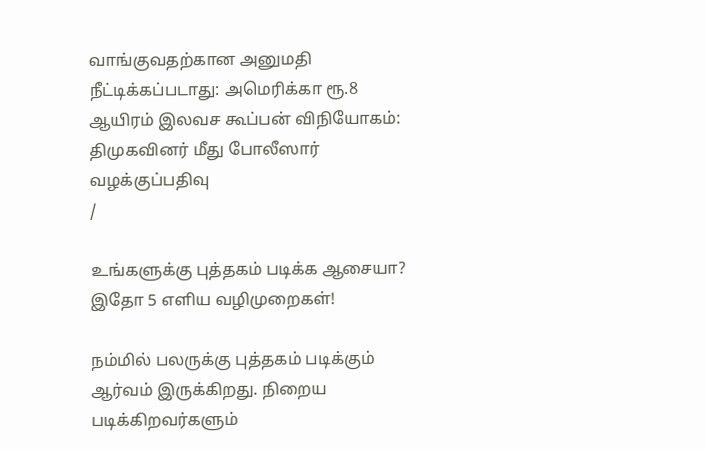வாங்குவதற்கான அனுமதி நீட்டிக்கப்படாது: அமெரிக்கா ரூ.8 ஆயிரம் இலவச கூப்பன் விநியோகம்: திமுகவினர் மீது போலீஸார் வழக்குப்பதிவு
/

உங்களுக்கு புத்தகம் படிக்க ஆசையா? இதோ 5 எளிய வழிமுறைகள்!

நம்மில் பலருக்கு புத்தகம் படிக்கும் ஆர்வம் இருக்கிறது. நிறைய படிக்கிறவர்களும்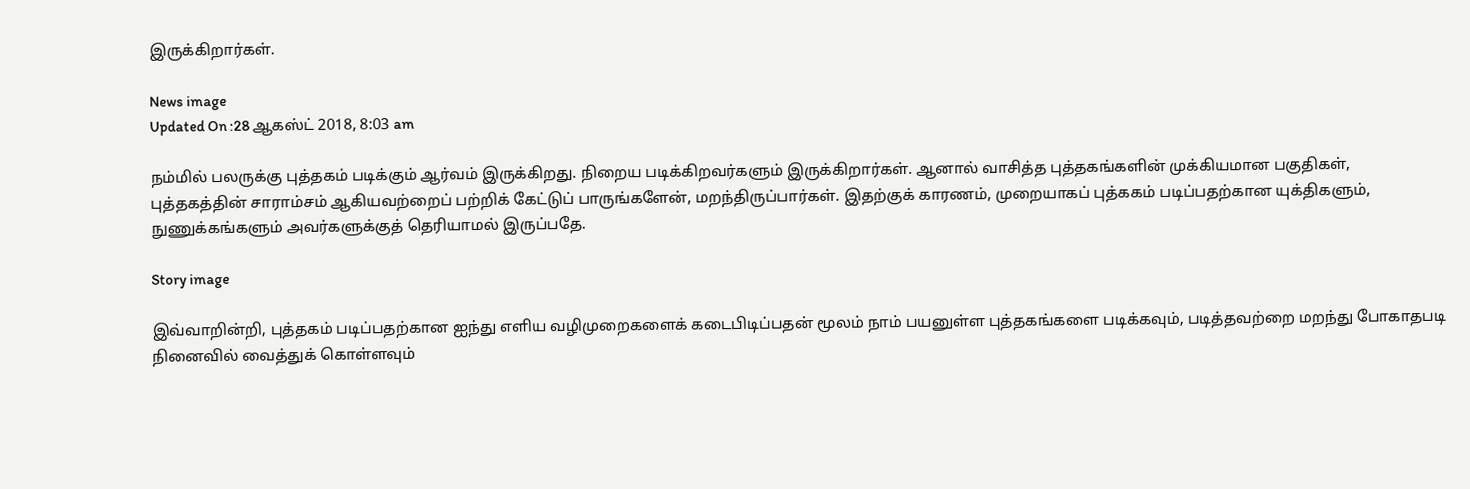இருக்கிறார்கள்.

News image
Updated On :28 ஆகஸ்ட் 2018, 8:03 am

நம்மில் பலருக்கு புத்தகம் படிக்கும் ஆர்வம் இருக்கிறது. நிறைய படிக்கிறவர்களும் இருக்கிறார்கள். ஆனால் வாசித்த புத்தகங்களின் முக்கியமான பகுதிகள், புத்தகத்தின் சாராம்சம் ஆகியவற்றைப் பற்றிக் கேட்டுப் பாருங்களேன், மறந்திருப்பார்கள். இதற்குக் காரணம், முறையாகப் புத்ககம் படிப்பதற்கான யுக்திகளும், நுணுக்கங்களும் அவர்களுக்குத் தெரியாமல் இருப்பதே.

Story image

இவ்வாறின்றி, புத்தகம் படிப்பதற்கான ஐந்து எளிய வழிமுறைகளைக் கடைபிடிப்பதன் மூலம் நாம் பயனுள்ள புத்தகங்களை படிக்கவும், படித்தவற்றை மறந்து போகாதபடி நினைவில் வைத்துக் கொள்ளவும்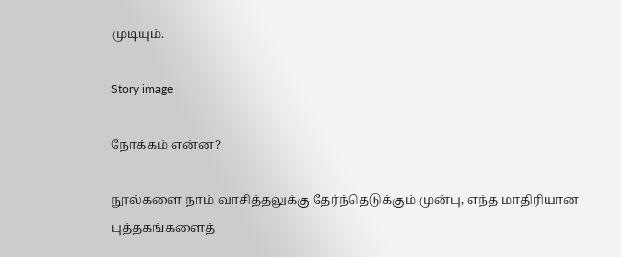முடியும்.

Story image

நோக்கம் என்ன?

நூல்களை நாம் வாசித்தலுக்கு தேர்ந்தெடுக்கும் முன்பு, எந்த மாதிரியான புத்தகங்களைத்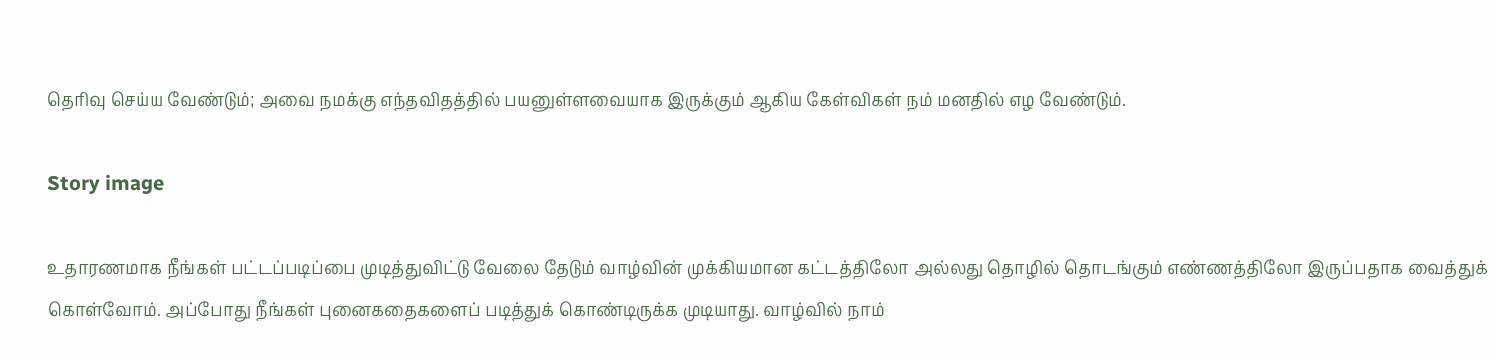தெரிவு செய்ய வேண்டும்; அவை நமக்கு எந்தவிதத்தில் பயனுள்ளவையாக இருக்கும் ஆகிய கேள்விகள் நம் மனதில் எழ வேண்டும்.

Story image

உதாரணமாக நீங்கள் பட்டப்படிப்பை முடித்துவிட்டு வேலை தேடும் வாழ்வின் முக்கியமான கட்டத்திலோ அல்லது தொழில் தொடங்கும் எண்ணத்திலோ இருப்பதாக வைத்துக் கொள்வோம். அப்போது நீங்கள் புனைகதைகளைப் படித்துக் கொண்டிருக்க முடியாது. வாழ்வில் நாம்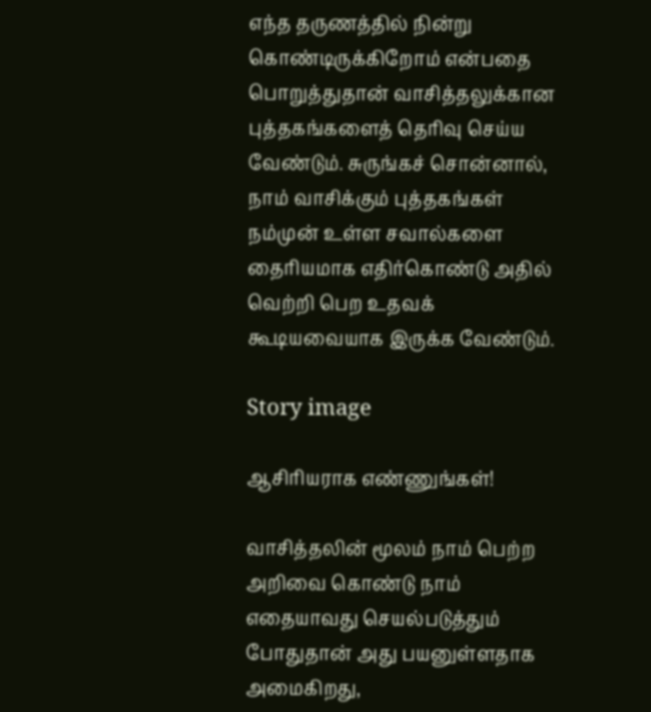எந்த தருணத்தில் நின்று கொண்டிருக்கிறோம் என்பதை பொறுத்துதான் வாசித்தலுக்கான புத்தகங்களைத் தெரிவு செய்ய வேண்டும். சுருங்கச் சொன்னால், நாம் வாசிக்கும் புத்தகங்கள் நம்முன் உள்ள சவால்களை தைரியமாக எதிர்கொண்டு அதில் வெற்றி பெற உதவக் கூடியவையாக இருக்க வேண்டும்.

Story image

ஆசிரியராக எண்ணுங்கள்!

வாசித்தலின் மூலம் நாம் பெற்ற அறிவை கொண்டு நாம் எதையாவது செயல்படுத்தும் போதுதான் அது பயனுள்ளதாக அமைகிறது,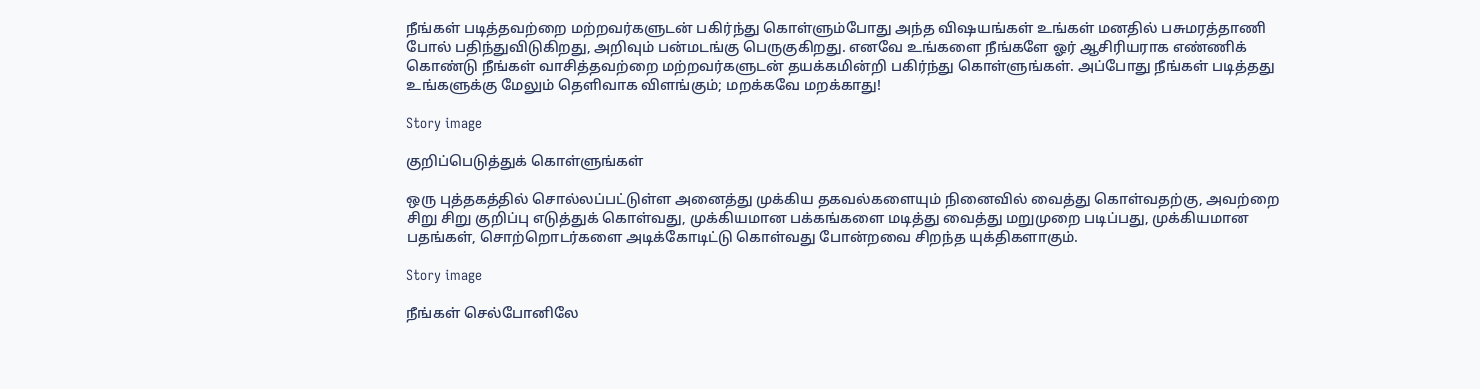நீங்கள் படித்தவற்றை மற்றவர்களுடன் பகிர்ந்து கொள்ளும்போது அந்த விஷயங்கள் உங்கள் மனதில் பசுமரத்தாணி போல் பதிந்துவிடுகிறது, அறிவும் பன்மடங்கு பெருகுகிறது. எனவே உங்களை நீங்களே ஓர் ஆசிரியராக எண்ணிக் கொண்டு நீங்கள் வாசித்தவற்றை மற்றவர்களுடன் தயக்கமின்றி பகிர்ந்து கொள்ளுங்கள். அப்போது நீங்கள் படித்தது உங்களுக்கு மேலும் தெளிவாக விளங்கும்; மறக்கவே மறக்காது!

Story image

குறிப்பெடுத்துக் கொள்ளுங்கள்

ஒரு புத்தகத்தில் சொல்லப்பட்டுள்ள அனைத்து முக்கிய தகவல்களையும் நினைவில் வைத்து கொள்வதற்கு, அவற்றை சிறு சிறு குறிப்பு எடுத்துக் கொள்வது, முக்கியமான பக்கங்களை மடித்து வைத்து மறுமுறை படிப்பது, முக்கியமான பதங்கள், சொற்றொடர்களை அடிக்கோடிட்டு கொள்வது போன்றவை சிறந்த யுக்திகளாகும்.

Story image

நீங்கள் செல்போனிலே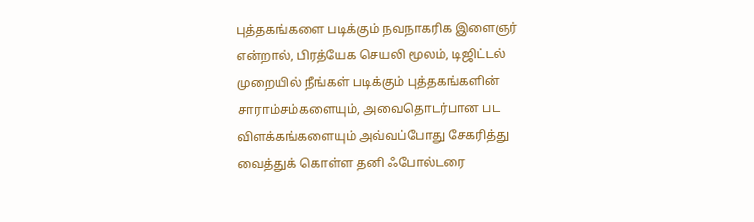புத்தகங்களை படிக்கும் நவநாகரிக இளைஞர் என்றால், பிரத்யேக செயலி மூலம், டிஜிட்டல் முறையில் நீங்கள் படிக்கும் புத்தகங்களின் சாராம்சம்களையும், அவைதொடர்பான பட விளக்கங்களையும் அவ்வப்போது சேகரித்து வைத்துக் கொள்ள தனி ஃபோல்டரை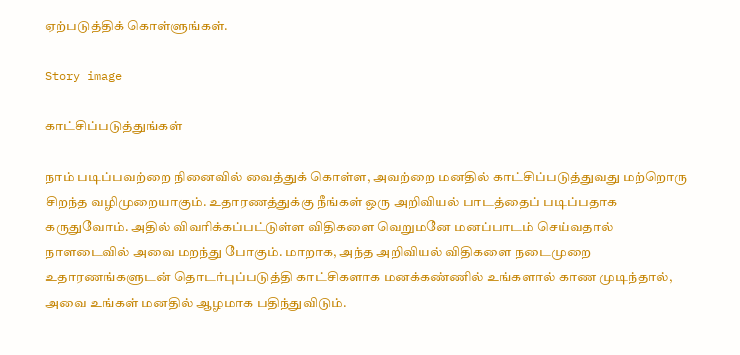ஏற்படுத்திக் கொள்ளுங்கள்.

Story image

காட்சிப்படுத்துங்கள்

நாம் படிப்பவற்றை நினைவில் வைத்துக் கொள்ள, அவற்றை மனதில் காட்சிப்படுத்துவது மற்றொரு சிறந்த வழிமுறையாகும். உதாரணத்துக்கு நீங்கள் ஒரு அறிவியல் பாடத்தைப் படிப்பதாக கருதுவோம். அதில் விவரிக்கப்பட்டுள்ள விதிகளை வெறுமனே மனப்பாடம் செய்வதால் நாளடைவில் அவை மறந்து போகும். மாறாக, அந்த அறிவியல் விதிகளை நடைமுறை உதாரணங்களுடன் தொடர்புப்படுத்தி காட்சிகளாக மனக்கண்ணில் உங்களால் காண முடிந்தால், அவை உங்கள் மனதில் ஆழமாக பதிந்துவிடும்.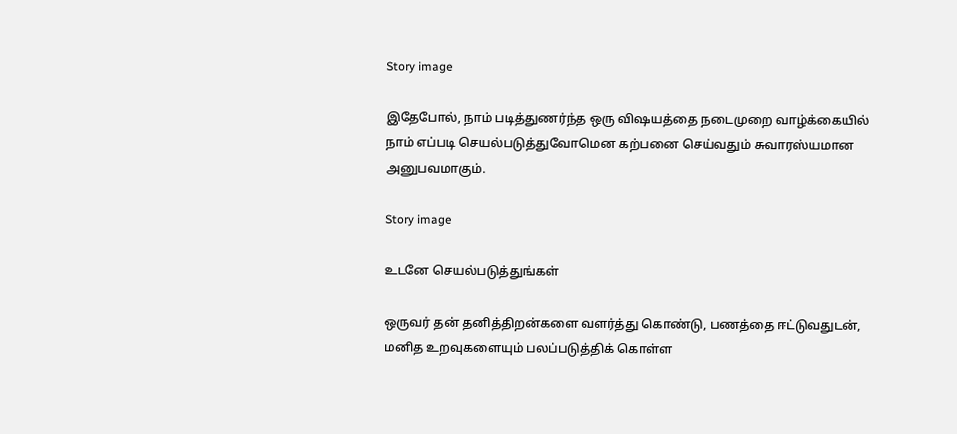Story image

இதேபோல், நாம் படித்துணர்ந்த ஒரு விஷயத்தை நடைமுறை வாழ்க்கையில் நாம் எப்படி செயல்படுத்துவோமென கற்பனை செய்வதும் சுவாரஸ்யமான அனுபவமாகும்.

Story image

உடனே செயல்படுத்துங்கள்

ஒருவர் தன் தனித்திறன்களை வளர்த்து கொண்டு, பணத்தை ஈட்டுவதுடன், மனித உறவுகளையும் பலப்படுத்திக் கொள்ள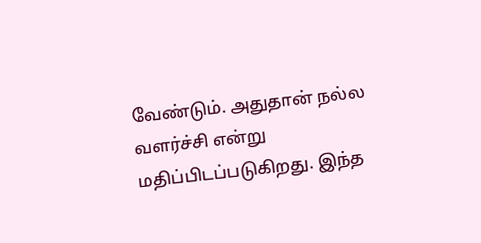வேண்டும். அதுதான் நல்ல வளர்ச்சி என்று மதிப்பிடப்படுகிறது. இந்த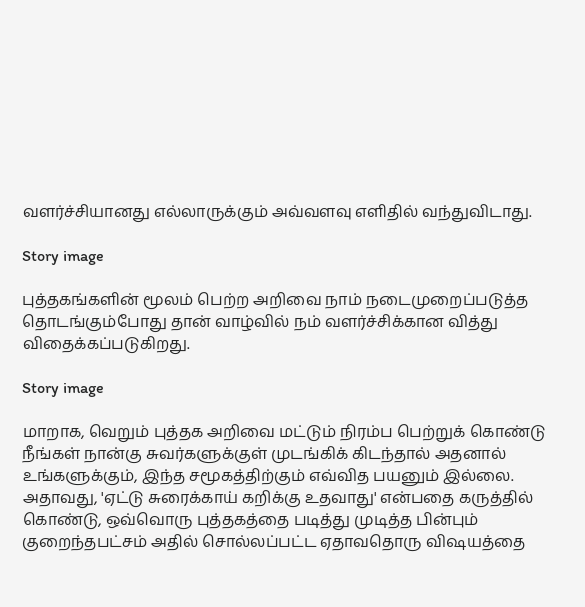வளர்ச்சியானது எல்லாருக்கும் அவ்வளவு எளிதில் வந்துவிடாது.

Story image

புத்தகங்களின் மூலம் பெற்ற அறிவை நாம் நடைமுறைப்படுத்த தொடங்கும்போது தான் வாழ்வில் நம் வளர்ச்சிக்கான வித்து விதைக்கப்படுகிறது.

Story image

மாறாக, வெறும் புத்தக அறிவை மட்டும் நிரம்ப பெற்றுக் கொண்டு நீங்கள் நான்கு சுவர்களுக்குள் முடங்கிக் கிடந்தால் அதனால் உங்களுக்கும், இந்த சமூகத்திற்கும் எவ்வித பயனும் இல்லை. அதாவது, 'ஏட்டு சுரைக்காய் கறிக்கு உதவாது' என்பதை கருத்தில் கொண்டு, ஒவ்வொரு புத்தகத்தை படித்து முடித்த பின்பும் குறைந்தபட்சம் அதில் சொல்லப்பட்ட ஏதாவதொரு விஷயத்தை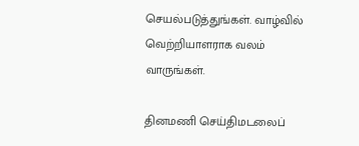செயல்படுத்துங்கள். வாழ்வில் வெற்றியாளராக வலம் வாருங்கள்.

தினமணி செய்திமடலைப்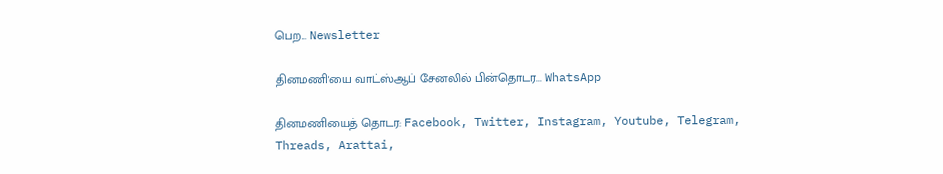பெற... Newsletter

தினமணி'யை வாட்ஸ்ஆப் சேனலில் பின்தொடர... WhatsApp

தினமணியைத் தொடர: Facebook, Twitter, Instagram, Youtube, Telegram, Threads, Arattai,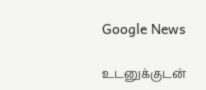Google News

உடனுக்குடன்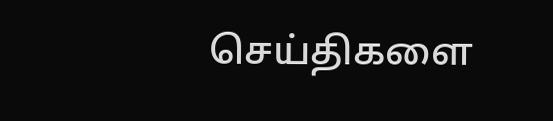செய்திகளை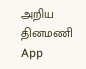அறிய தினமணி App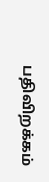பதிவிறக்கம்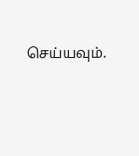செய்யவும்.